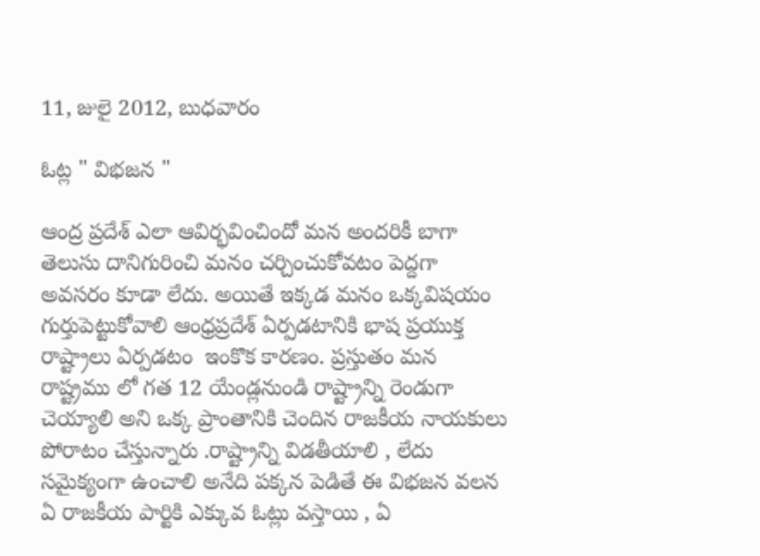11, జులై 2012, బుధవారం

ఓట్ల " విభజన "

ఆంద్ర ప్రదేశ్ ఎలా ఆవిర్భవించిందో మన అందరికీ బాగా తెలుసు దానిగురించి మనం చర్చించుకోవటం పెద్దగా అవసరం కూడా లేదు. అయితే ఇక్కడ మనం ఒక్కవిషయం గుర్తుపెట్టుకోవాలి ఆంధ్రప్రదేశ్ ఏర్పడటానికి భాష ప్రయుక్త రాష్ట్రాలు ఏర్పడటం  ఇంకొక కారణం. ప్రస్తుతం మన రాష్ట్రము లో గత 12 యేండ్లనుండి రాష్ట్రాన్ని రెండుగా చెయ్యాలి అని ఒక్క ప్రాంతానికి చెందిన రాజకీయ నాయకులు పోరాటం చేస్తున్నారు .రాష్ట్రాన్ని విడతీయాలి , లేదు సమైక్యంగా ఉంచాలి అనేది పక్కన పెడితే ఈ విభజన వలన ఏ రాజకీయ పార్టికి ఎక్కువ ఓట్లు వస్తాయి , ఏ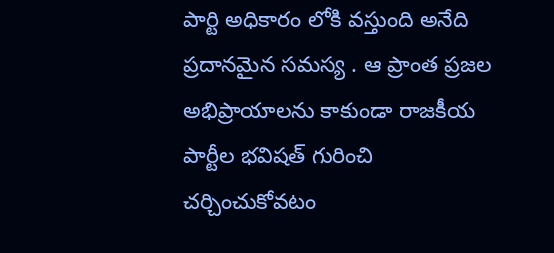పార్టి అధికారం లోకి వస్తుంది అనేది ప్రదానమైన సమస్య . ఆ ప్రాంత ప్రజల అభిప్రాయాలను కాకుండా రాజకీయ పార్టీల భవిషత్ గురించి చర్చించుకోవటం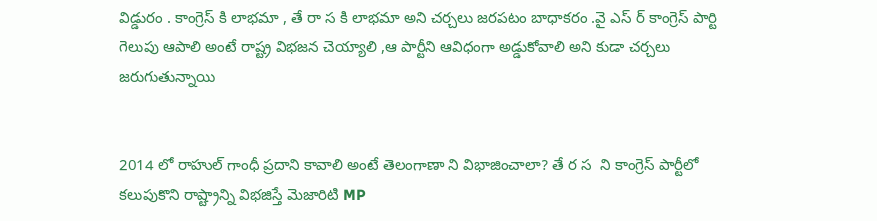విడ్డురం . కాంగ్రెస్ కి లాభమా , తే రా స కి లాభమా అని చర్చలు జరపటం బాధాకరం .వై ఎస్ ర్ కాంగ్రెస్ పార్టి గెలుపు ఆపాలి అంటే రాష్ట్ర విభజన చెయ్యాలి ,ఆ పార్టీని ఆవిధంగా అడ్డుకోవాలి అని కుడా చర్చలు జరుగుతున్నాయి


2014 లో రాహుల్ గాంధీ ప్రదాని కావాలి అంటే తెలంగాణా ని విభాజించాలా? తే ర స  ని కాంగ్రెస్ పార్టీలో కలుపుకొని రాష్ట్రాన్ని విభజిస్తే మెజారిటి MP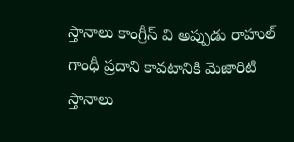స్తానాలు కాంగ్రీస్ వి అప్పుడు రాహుల్ గాంధీ ప్రదాని కావటానికి మెజారిటి స్తానాలు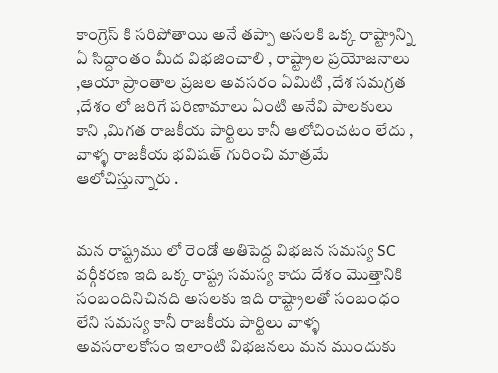కాంగ్రెస్ కి సరిపోతాయి అనే తప్పా అసలకి ఒక్క రాష్ట్రాన్ని ఏ సిద్దాంతం మీద విభజించాలి , రాష్ట్రాల ప్రయోజనాలు ,ఆయా ప్రాంతాల ప్రజల అవసరం ఏమిటి ,దేశ సమగ్రత ,దేశం లో జరిగే పరిణామాలు ఏంటి అనేవి పాలకులు కాని ,మిగత రాజకీయ పార్టిలు కానీ ఆలోచించటం లేదు , వాళ్ళ రాజకీయ భవిషత్ గురించి మాత్రమే ఆలోచిస్తున్నారు .


మన రాష్ట్రము లో రెండో అతిపెద్ద విభజన సమస్య SC వర్గీకరణ ఇది ఒక్క రాష్ట్ర సమస్య కాదు దేశం మొత్తానికి సంబందినిచినది అసలకు ఇది రాష్ట్రాలతో సంబంధం లేని సమస్య కానీ రాజకీయ పార్టిలు వాళ్ళ అవసరాలకోసం ఇలాంటి విభజనలు మన ముందుకు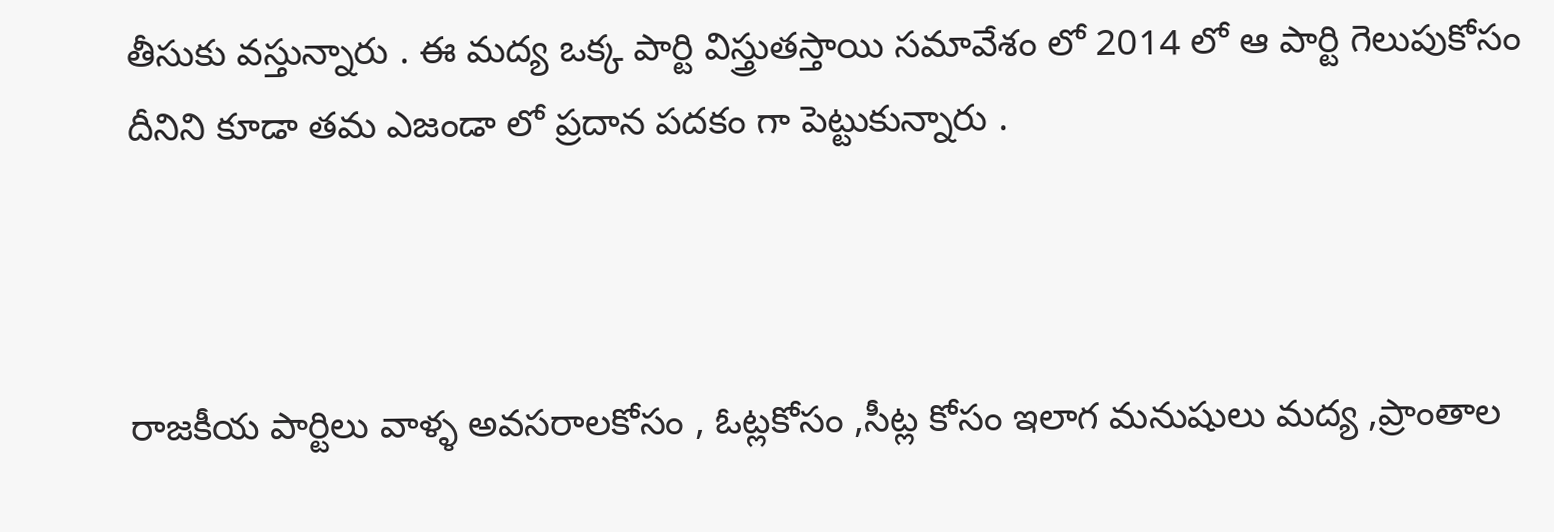తీసుకు వస్తున్నారు . ఈ మద్య ఒక్క పార్టి విస్త్రుతస్తాయి సమావేశం లో 2014 లో ఆ పార్టి గెలుపుకోసం దీనిని కూడా తమ ఎజండా లో ప్రదాన పదకం గా పెట్టుకున్నారు .



రాజకీయ పార్టిలు వాళ్ళ అవసరాలకోసం , ఓట్లకోసం ,సీట్ల కోసం ఇలాగ మనుషులు మద్య ,ప్రాంతాల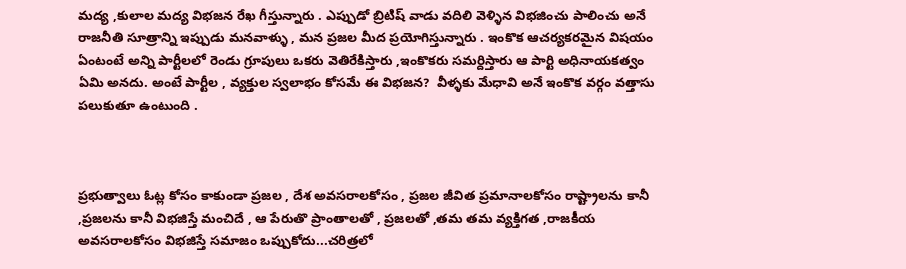మద్య ,కులాల మద్య విభజన రేఖ గీస్తున్నారు . ఎప్పుడో బ్రిటిష్ వాడు వదిలి వెళ్ళిన విభజించు పాలించు అనే రాజనీతి సూత్రాన్ని ఇప్పుడు మనవాళ్ళు , మన ప్రజల మీద ప్రయోగిస్తున్నారు . ఇంకొక ఆచర్యకరమైన విషయం ఏంటంటే అన్ని పార్టీలలో రెండు గ్రూపులు ఒకరు వెతిరేకిస్తారు ,ఇంకొకరు సమర్దిస్తారు ఆ పార్టి అధినాయకత్వం ఏమి అనదు. అంటే పార్టీల , వ్యక్తుల స్వలాభం కోసమే ఈ విభజన?  వీళ్ళకు మేధావి అనే ఇంకొక వర్గం వత్తాసు పలుకుతూ ఉంటుంది .



ప్రభుత్వాలు ఓట్ల కోసం కాకుండా ప్రజల , దేశ అవసరాలకోసం , ప్రజల జీవిత ప్రమానాలకోసం రాష్ట్రాలను కానీ ,ప్రజలను కానీ విభజిస్తే మంచిదే , ఆ పేరుతొ ప్రాంతాలతో , ప్రజలతో ,తమ తమ వ్యక్తిగత ,రాజకీయ అవసరాలకోసం విభజిస్తే సమాజం ఒప్పుకోదు...చరిత్రలో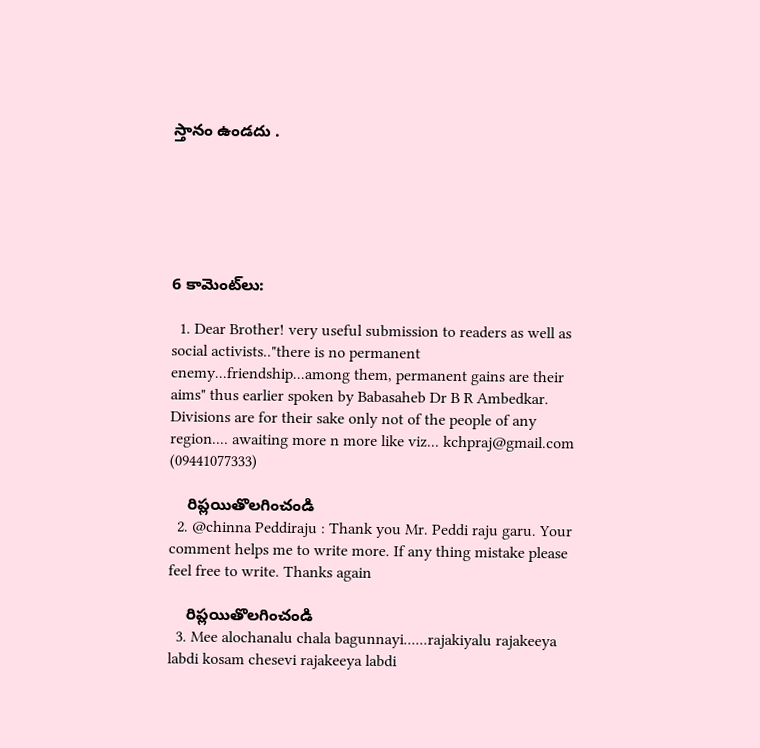స్తానం ఉండదు .






6 కామెంట్‌లు:

  1. Dear Brother! very useful submission to readers as well as social activists.."there is no permanent enemy...friendship...among them, permanent gains are their aims" thus earlier spoken by Babasaheb Dr B R Ambedkar. Divisions are for their sake only not of the people of any region.... awaiting more n more like viz... kchpraj@gmail.com (09441077333)

    రిప్లయితొలగించండి
  2. @chinna Peddiraju : Thank you Mr. Peddi raju garu. Your comment helps me to write more. If any thing mistake please feel free to write. Thanks again

    రిప్లయితొలగించండి
  3. Mee alochanalu chala bagunnayi......rajakiyalu rajakeeya labdi kosam chesevi rajakeeya labdi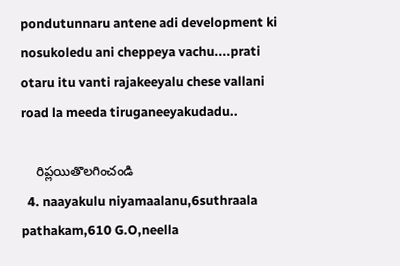pondutunnaru antene adi development ki nosukoledu ani cheppeya vachu....prati otaru itu vanti rajakeeyalu chese vallani road la meeda tiruganeeyakudadu..

    రిప్లయితొలగించండి
  4. naayakulu niyamaalanu,6suthraala pathakam,610 G.O,neella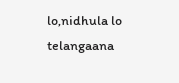lo,nidhula lo telangaana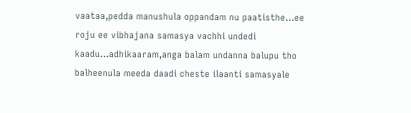vaataa,pedda manushula oppandam nu paatisthe...ee roju ee vibhajana samasya vachhi undedi kaadu...adhikaaram,anga balam undanna balupu tho balheenula meeda daadi cheste ilaanti samasyale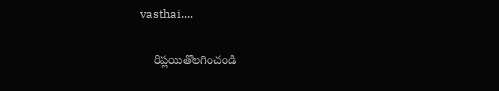vasthai....

    రిప్లయితొలగించండి